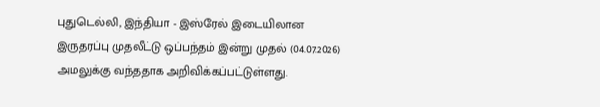புதுடெல்லி, இந்தியா - இஸ்ரேல் இடையிலான இருதரப்பு முதலீட்டு ஒப்பந்தம் இன்று முதல் (04.07.2026) அமலுக்கு வந்ததாக அறிவிக்கப்பட்டுள்ளது.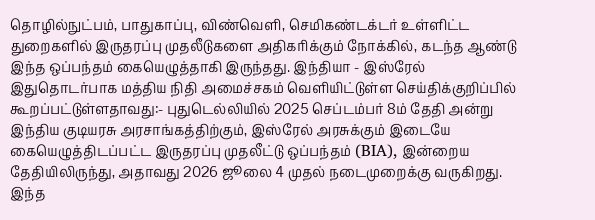தொழில்நுட்பம், பாதுகாப்பு, விண்வெளி, செமிகண்டக்டர் உள்ளிட்ட துறைகளில் இருதரப்பு முதலீடுகளை அதிகரிக்கும் நோக்கில், கடந்த ஆண்டு இந்த ஒப்பந்தம் கையெழுத்தாகி இருந்தது. இந்தியா - இஸ்ரேல் இதுதொடர்பாக மத்திய நிதி அமைச்சகம் வெளியிட்டுள்ள செய்திக்குறிப்பில் கூறப்பட்டுள்ளதாவது:- புதுடெல்லியில் 2025 செப்டம்பர் 8ம் தேதி அன்று இந்திய குடியரசு அரசாங்கத்திற்கும், இஸ்ரேல் அரசுக்கும் இடையே கையெழுத்திடப்பட்ட இருதரப்பு முதலீட்டு ஒப்பந்தம் (BIA), இன்றைய தேதியிலிருந்து, அதாவது 2026 ஜூலை 4 முதல் நடைமுறைக்கு வருகிறது. இந்த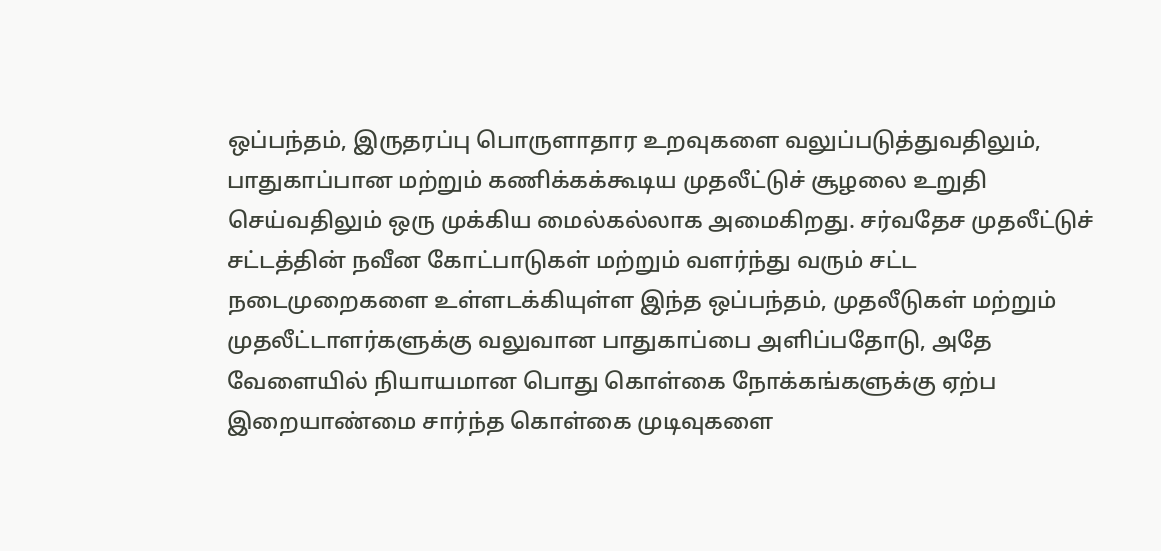ஒப்பந்தம், இருதரப்பு பொருளாதார உறவுகளை வலுப்படுத்துவதிலும், பாதுகாப்பான மற்றும் கணிக்கக்கூடிய முதலீட்டுச் சூழலை உறுதி செய்வதிலும் ஒரு முக்கிய மைல்கல்லாக அமைகிறது. சர்வதேச முதலீட்டுச் சட்டத்தின் நவீன கோட்பாடுகள் மற்றும் வளர்ந்து வரும் சட்ட நடைமுறைகளை உள்ளடக்கியுள்ள இந்த ஒப்பந்தம், முதலீடுகள் மற்றும் முதலீட்டாளர்களுக்கு வலுவான பாதுகாப்பை அளிப்பதோடு, அதே வேளையில் நியாயமான பொது கொள்கை நோக்கங்களுக்கு ஏற்ப இறையாண்மை சார்ந்த கொள்கை முடிவுகளை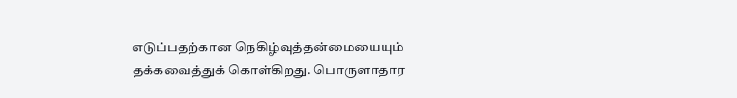எடுப்பதற்கான நெகிழ்வுத்தன்மையையும் தக்கவைத்துக் கொள்கிறது. பொருளாதார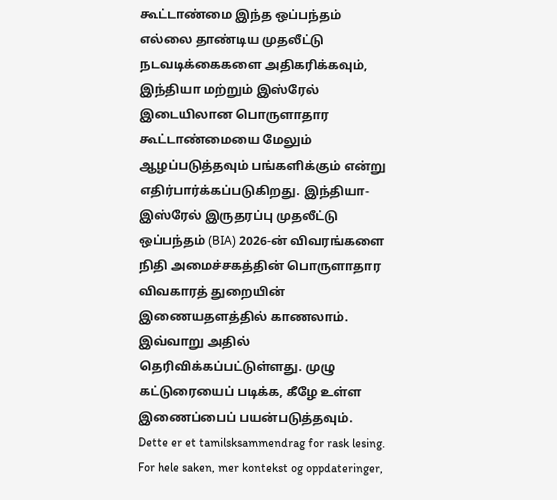கூட்டாண்மை இந்த ஒப்பந்தம் எல்லை தாண்டிய முதலீட்டு நடவடிக்கைகளை அதிகரிக்கவும், இந்தியா மற்றும் இஸ்ரேல் இடையிலான பொருளாதார கூட்டாண்மையை மேலும் ஆழப்படுத்தவும் பங்களிக்கும் என்று எதிர்பார்க்கப்படுகிறது. இந்தியா-இஸ்ரேல் இருதரப்பு முதலீட்டு ஒப்பந்தம் (BIA) 2026-ன் விவரங்களை நிதி அமைச்சகத்தின் பொருளாதார விவகாரத் துறையின் இணையதளத்தில் காணலாம். இவ்வாறு அதில் தெரிவிக்கப்பட்டுள்ளது. முழு கட்டுரையைப் படிக்க, கீழே உள்ள இணைப்பைப் பயன்படுத்தவும்.
Dette er et tamilsksammendrag for rask lesing. For hele saken, mer kontekst og oppdateringer,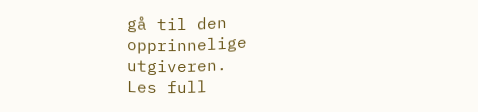gå til den opprinnelige utgiveren.
Les full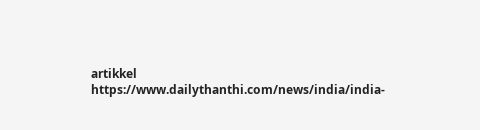artikkel
https://www.dailythanthi.com/news/india/india-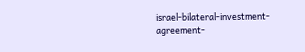israel-bilateral-investment-agreement-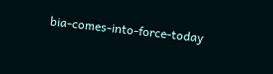bia-comes-into-force-today